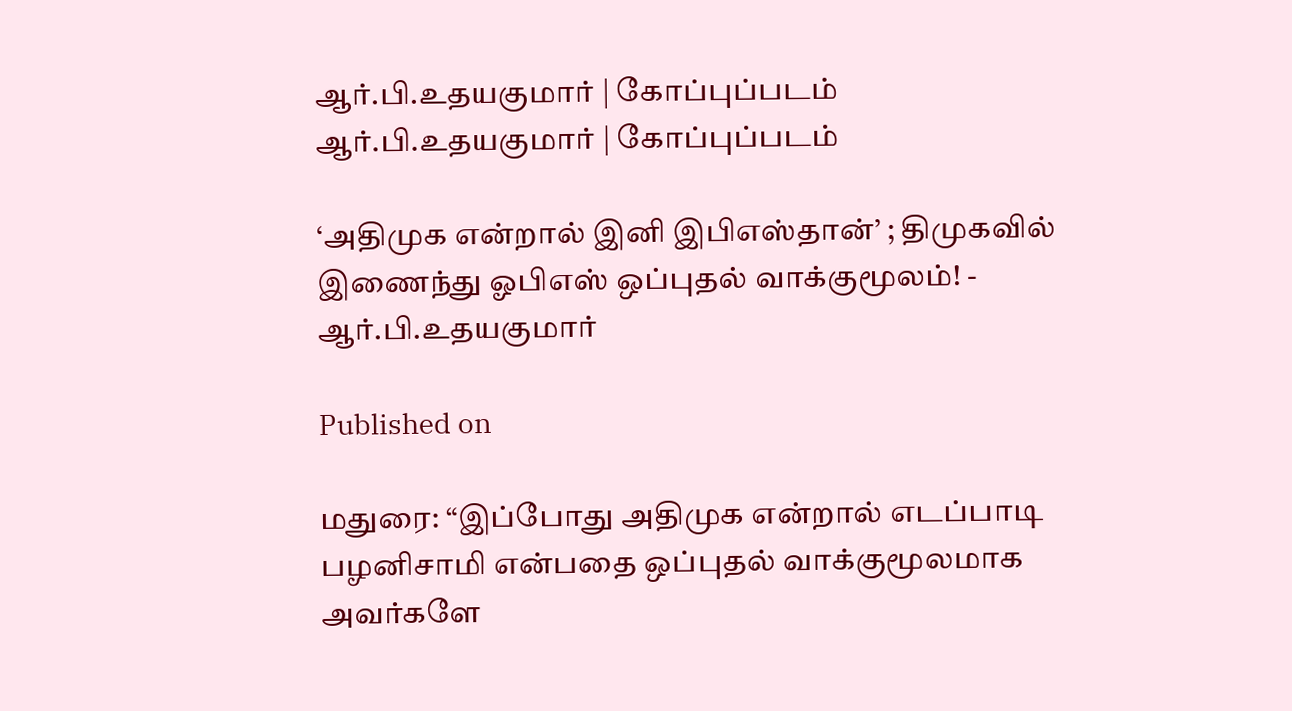ஆர்.பி.உதயகுமார் | கோப்புப்படம்
ஆர்.பி.உதயகுமார் | கோப்புப்படம்

‘அதிமுக என்றால் இனி இபிஎஸ்தான்’ ; திமுகவில் இணைந்து ஓபிஎஸ் ஒப்புதல் வாக்குமூலம்! - ஆர்.பி.உதயகுமார்

Published on

மதுரை: “இப்போது அதிமுக என்றால் எடப்பாடி பழனிசாமி என்பதை ஒப்புதல் வாக்குமூலமாக அவர்களே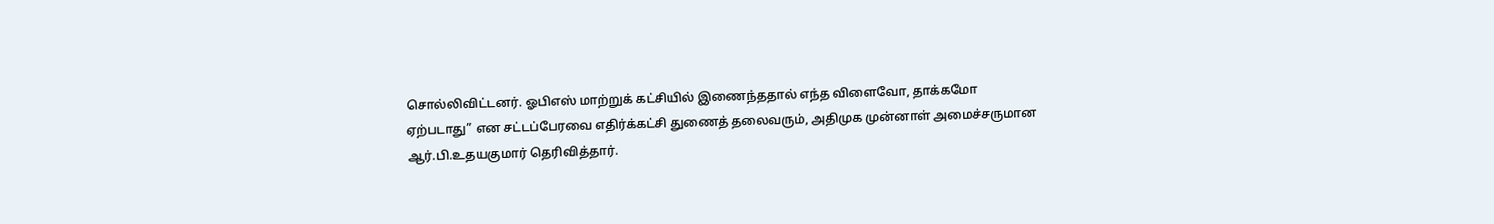சொல்லிவிட்டனர். ஓபிஎஸ் மாற்றுக் கட்சியில் இணைந்ததால் எந்த விளைவோ, தாக்கமோ ஏற்படாது” என சட்டப்பேரவை எதிர்க்கட்சி துணைத் தலைவரும், அதிமுக முன்னாள் அமைச்சருமான ஆர்.பி.உதயகுமார் தெரிவித்தார்.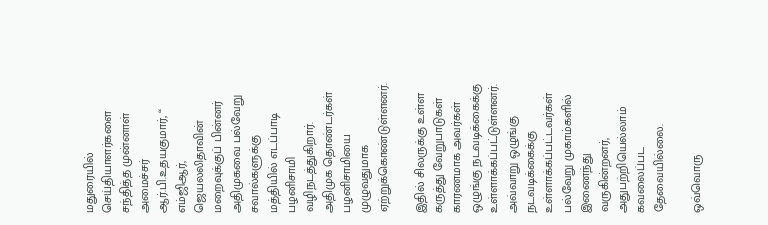மதுரையில் செய்தியாளர்களை சந்தித்த முன்னாள் அமைச்சர் ஆர்.பி.உதயகுமார், “ எம்ஜிஆர், ஜெயலலிதாவின் மறைவுக்குப் பின்னர் அதிமுகவை பல்வேறு சவால்களுக்கு மத்தியில் எடப்பாடி பழனிசாமி வழிநடத்துகிறார். அதிமுக தொண்டர்கள் பழனிசாமியை முழுவதுமாக ஏற்றுக்கொண்டுள்ளனர்.

இதில் சிலருக்கு உள்ள கருத்து வேறுபாடுகள் காரணமாக அவர்கள் ஒழுங்கு நடவடிக்கைக்கு உள்ளாக்கப்பட்டுள்ளனர். அவ்வாறு ஒழுங்கு நடவடிக்கைக்கு உள்ளாக்கப்பட்டவர்கள் பல்வேறு முகாம்களில் இணைந்து வருகின்றனர், அதுபற்றியெல்லாம் கவலைப்பட தேவையில்லை.

ஒவ்வொரு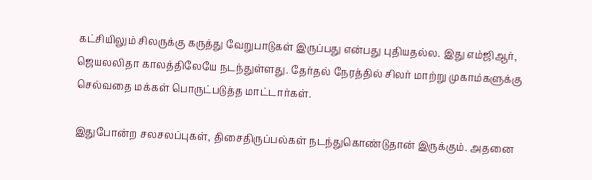கட்சியிலும் சிலருக்கு கருத்து வேறுபாடுகள் இருப்பது என்பது புதியதல்ல. இது எம்ஜிஆர், ஜெயலலிதா காலத்திலேயே நடந்துள்ளது. தேர்தல் நேரத்தில் சிலர் மாற்று முகாம்களுக்கு செல்வதை மக்கள் பொருட்படுத்த மாட்டார்கள்.

இதுபோன்ற சலசலப்புகள், திசைதிருப்பல்கள் நடந்துகொண்டுதான் இருக்கும். அதனை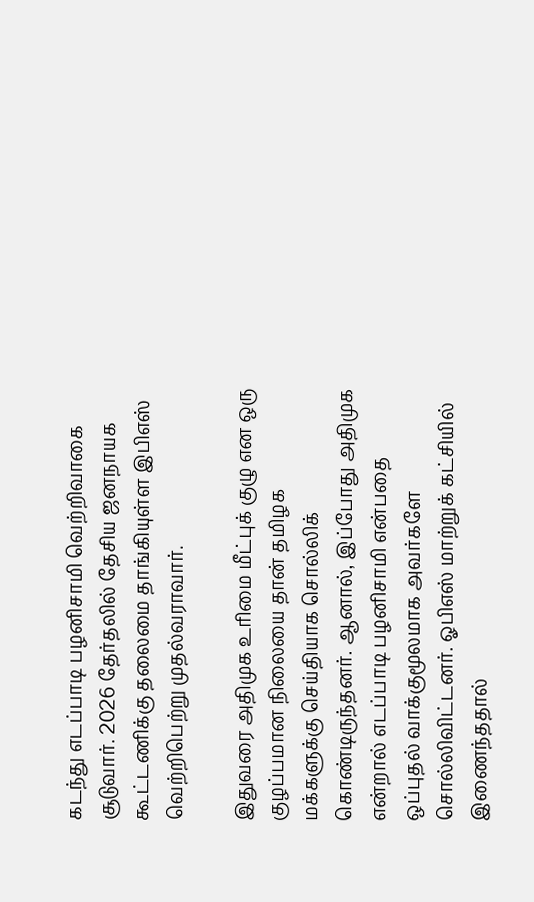கடந்து எடப்பாடி பழனிசாமி வெற்றிவாகை சூடுவார். 2026 தேர்தலில் தேசிய ஜனநாயக கூட்டணிக்கு தலைமை தாங்கியுள்ள இபிஎஸ் வெற்றிபெற்று முதல்வராவார்.

இதுவரை அதிமுக உரிமை மீட்புக் குழு என ஒரு குழப்பமான நிலையை தான் தமிழக மக்களுக்கு செய்தியாக சொல்லிக் கொண்டிருந்தனர். ஆனால், இப்போது அதிமுக என்றால் எடப்பாடி பழனிசாமி என்பதை ஒப்புதல் வாக்குமூலமாக அவர்களே சொல்லிவிட்டனர். ஓபிஎஸ் மாற்றுக் கட்சியில் இணைந்ததால்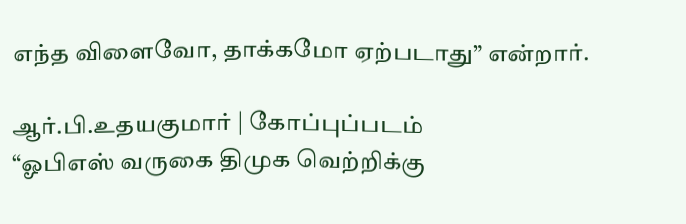எந்த விளைவோ, தாக்கமோ ஏற்படாது” என்றார்.

ஆர்.பி.உதயகுமார் | கோப்புப்படம்
“ஓபிஎஸ் வருகை திமுக வெற்றிக்கு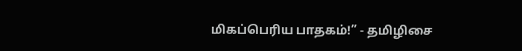மிகப்பெரிய பாதகம்!” - தமிழிசை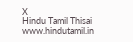X
Hindu Tamil Thisai
www.hindutamil.in